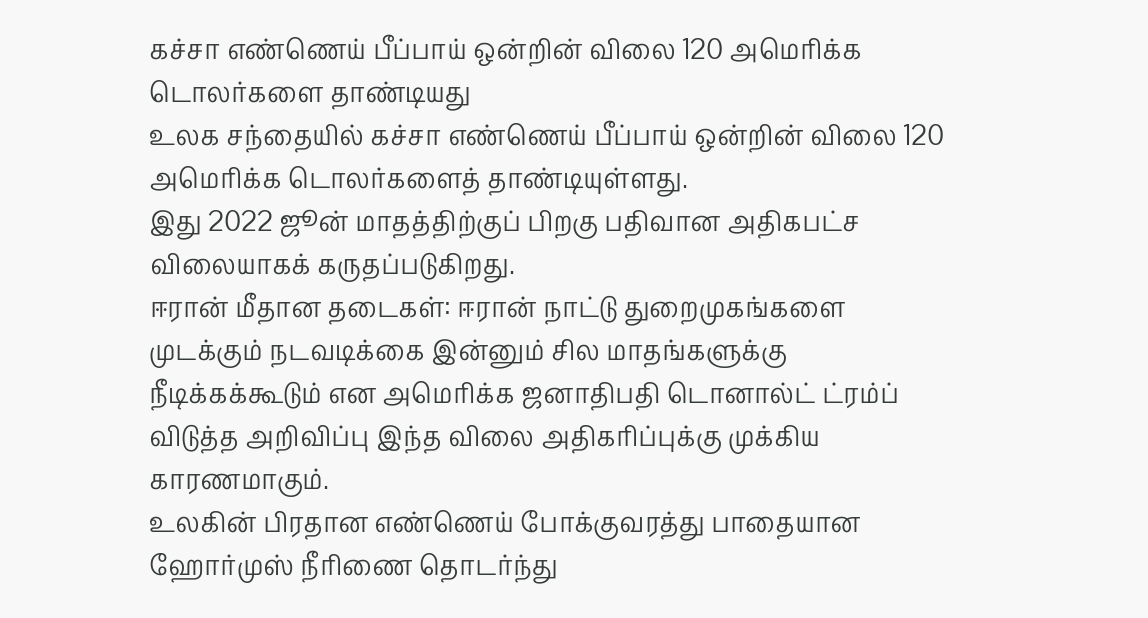கச்சா எண்ணெய் பீப்பாய் ஒன்றின் விலை 120 அமெரிக்க டொலர்களை தாண்டியது
உலக சந்தையில் கச்சா எண்ணெய் பீப்பாய் ஒன்றின் விலை 120 அமெரிக்க டொலர்களைத் தாண்டியுள்ளது.
இது 2022 ஜூன் மாதத்திற்குப் பிறகு பதிவான அதிகபட்ச விலையாகக் கருதப்படுகிறது.
ஈரான் மீதான தடைகள்: ஈரான் நாட்டு துறைமுகங்களை முடக்கும் நடவடிக்கை இன்னும் சில மாதங்களுக்கு நீடிக்கக்கூடும் என அமெரிக்க ஜனாதிபதி டொனால்ட் ட்ரம்ப் விடுத்த அறிவிப்பு இந்த விலை அதிகரிப்புக்கு முக்கிய காரணமாகும்.
உலகின் பிரதான எண்ணெய் போக்குவரத்து பாதையான ஹோர்முஸ் நீரிணை தொடர்ந்து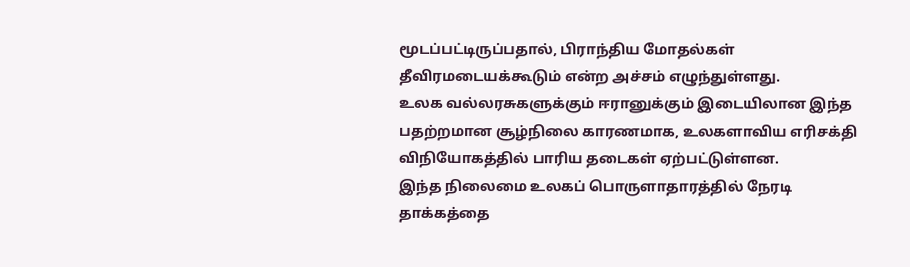மூடப்பட்டிருப்பதால், பிராந்திய மோதல்கள் தீவிரமடையக்கூடும் என்ற அச்சம் எழுந்துள்ளது.
உலக வல்லரசுகளுக்கும் ஈரானுக்கும் இடையிலான இந்த பதற்றமான சூழ்நிலை காரணமாக, உலகளாவிய எரிசக்தி விநியோகத்தில் பாரிய தடைகள் ஏற்பட்டுள்ளன.
இந்த நிலைமை உலகப் பொருளாதாரத்தில் நேரடி தாக்கத்தை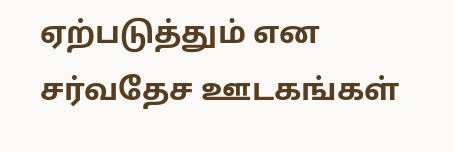ஏற்படுத்தும் என சர்வதேச ஊடகங்கள்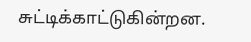சுட்டிக்காட்டுகின்றன.